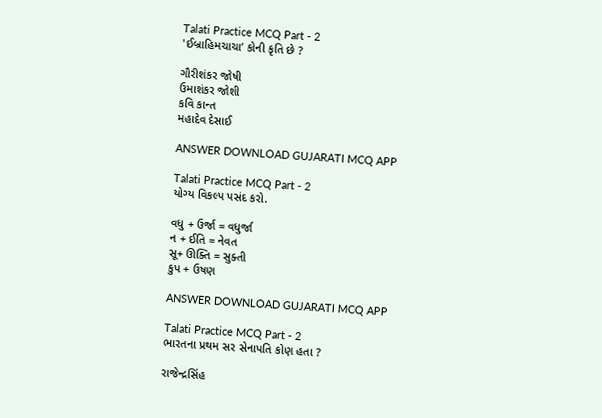Talati Practice MCQ Part - 2
'ઈબ્રાહિમચાચા’ કોની કૃતિ છે ?

ગૌરીશંકર જોષી
ઉમાશંકર જોશી
કવિ કાન્ત
મહાદેવ દેસાઈ

ANSWER DOWNLOAD GUJARATI MCQ APP

Talati Practice MCQ Part - 2
યોગ્ય વિકલ્પ પસંદ કરો.

વધુ + ઉર્જા = વધુર્જા
ન + ઈતિ = નેવત
સૂ+ ઊક્તિ = સુક્તી
કુપ + ઉષણ

ANSWER DOWNLOAD GUJARATI MCQ APP

Talati Practice MCQ Part - 2
ભારતના પ્રથમ સર સેનાપતિ કોણ હતા ?

રાજેન્દ્રસિંહ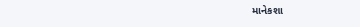માનેકશા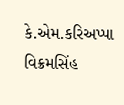કે.એમ.કરિઅપ્પા
વિક્રમસિંહ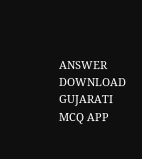ANSWER DOWNLOAD GUJARATI MCQ APP